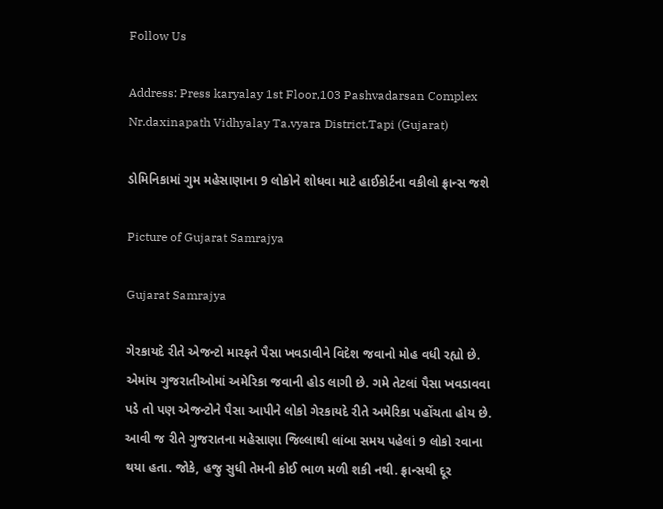Follow Us

Address: Press karyalay 1st Floor,103 Pashvadarsan Complex Nr.daxinapath Vidhyalay Ta.vyara District.Tapi (Gujarat)

ડોમિનિકામાં ગુમ મહેસાણાના 9 લોકોને શોધવા માટે હાઈકોર્ટના વકીલો ફ્રાન્સ જશે

Picture of Gujarat Samrajya

Gujarat Samrajya

ગેરકાયદે રીતે એજન્ટો મારફતે પૈસા ખવડાવીને વિદેશ જવાનો મોહ વધી રહ્યો છે. એમાંય ગુજરાતીઓમાં અમેરિકા જવાની હોડ લાગી છે. ગમે તેટલાં પૈસા ખવડાવવા પડે તો પણ એજન્ટોને પૈસા આપીને લોકો ગેરકાયદે રીતે અમેરિકા પહોંચતા હોય છે. આવી જ રીતે ગુજરાતના મહેસાણા જિલ્લાથી લાંબા સમય પહેલાં 9 લોકો રવાના થયા હતા. જોકે, હજુ સુધી તેમની કોઈ ભાળ મળી શકી નથી. ફ્રાન્સથી દૂર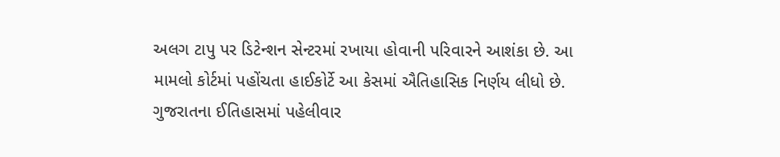અલગ ટાપુ પર ડિટેન્શન સેન્ટરમાં રખાયા હોવાની પરિવારને આશંકા છે. આ મામલો કોર્ટમાં પહોંચતા હાઈકોર્ટે આ કેસમાં ઐતિહાસિક નિર્ણય લીધો છે. ગુજરાતના ઈતિહાસમાં પહેલીવાર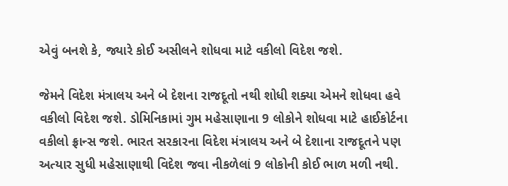એવું બનશે કે, જ્યારે કોઈ અસીલને શોધવા માટે વકીલો વિદેશ જશે.

જેમને વિદેશ મંત્રાલય અને બે દેશના રાજદૂતો નથી શોધી શક્યા એમને શોધવા હવે વકીલો વિદેશ જશે. ડોમિનિકામાં ગુમ મહેસાણાના 9 લોકોને શોધવા માટે હાઈકોર્ટના વકીલો ફ્રાન્સ જશે. ભારત સરકારના વિદેશ મંત્રાલય અને બે દેશાના રાજદૂતને પણ અત્યાર સુધી મહેસાણાથી વિદેશ જવા નીકળેલાં 9 લોકોની કોઈ ભાળ મળી નથી.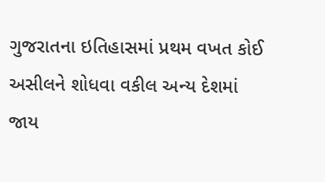ગુજરાતના ઇતિહાસમાં પ્રથમ વખત કોઈ અસીલને શોધવા વકીલ અન્ય દેશમાં જાય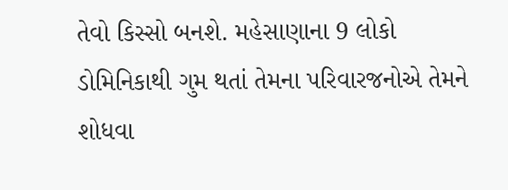તેવો કિસ્સો બનશે. મહેસાણાના 9 લોકો ડોમિનિકાથી ગુમ થતાં તેમના પરિવારજનોએ તેમને શોધવા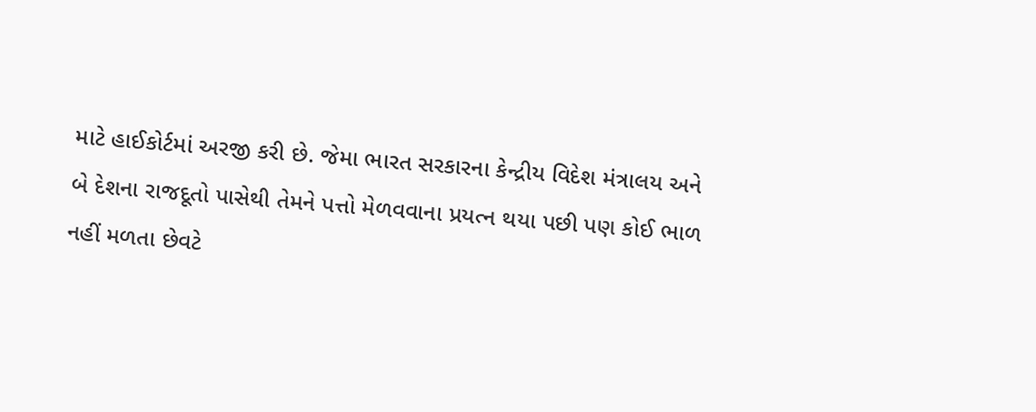માટે હાઈકોર્ટમાં અરજી કરી છે. જેમા ભારત સરકારના કેન્દ્રીય વિદેશ મંત્રાલય અને બે દેશના રાજદૂતો પાસેથી તેમને પત્તો મેળવવાના પ્રયત્ન થયા પછી પણ કોઈ ભાળ નહીં મળતા છેવટે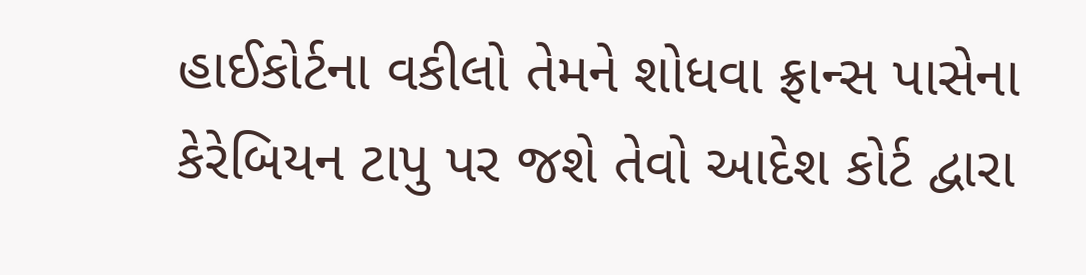હાઈકોર્ટના વકીલો તેમને શોધવા ફ્રાન્સ પાસેના કેરેબિયન ટાપુ પર જશે તેવો આદેશ કોર્ટ દ્વારા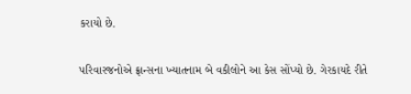કરાયો છે.

પરિવારજનોએ ફ્રાન્સના ખ્યાતનામ બે વકીલોને આ કેસ સોંપ્યો છે. ગેરકાયદે રીતે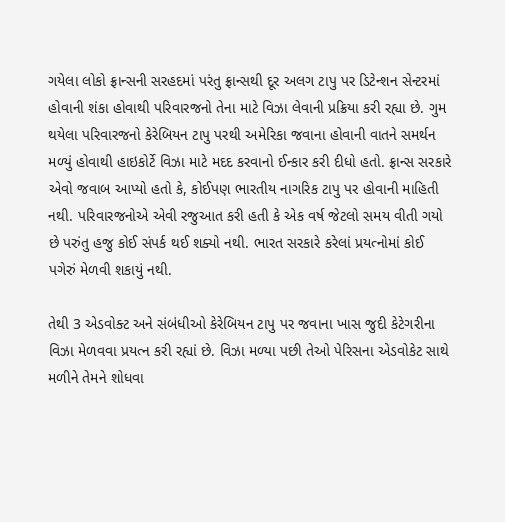ગયેલા લોકો ફ્રાન્સની સરહદમાં પરંતુ ફ્રાન્સથી દૂર અલગ ટાપુ પર ડિટેન્શન સેન્ટરમાં હોવાની શંકા હોવાથી પરિવારજનો તેના માટે વિઝા લેવાની પ્રક્રિયા કરી રહ્યા છે. ગુમ થયેલા પરિવારજનો કેરેબિયન ટાપુ પરથી અમેરિકા જવાના હોવાની વાતને સમર્થન મળ્યું હોવાથી હાઇકોર્ટે વિઝા માટે મદદ કરવાનો ઈન્કાર કરી દીધો હતો. ફ્રાન્સ સરકારે એવો જવાબ આપ્યો હતો કે, કોઈપણ ભારતીય નાગરિક ટાપુ પર હોવાની માહિતી નથી. પરિવારજનોએ એવી રજુઆત કરી હતી કે એક વર્ષ જેટલો સમય વીતી ગયો છે પરુંતુ હજુ કોઈ સંપર્ક થઈ શક્યો નથી. ભારત સરકારે કરેલાં પ્રયત્નોમાં કોઈ પગેરું મેળવી શકાયું નથી.

તેથી 3 એડવોક્ટ અને સંબંધીઓ કેરેબિયન ટાપુ પર જવાના ખાસ જુદી કેટેગરીના વિઝા મેળવવા પ્રયત્ન કરી રહ્યાં છે. વિઝા મળ્યા પછી તેઓ પેરિસના એડવોકેટ સાથે મળીને તેમને શોધવા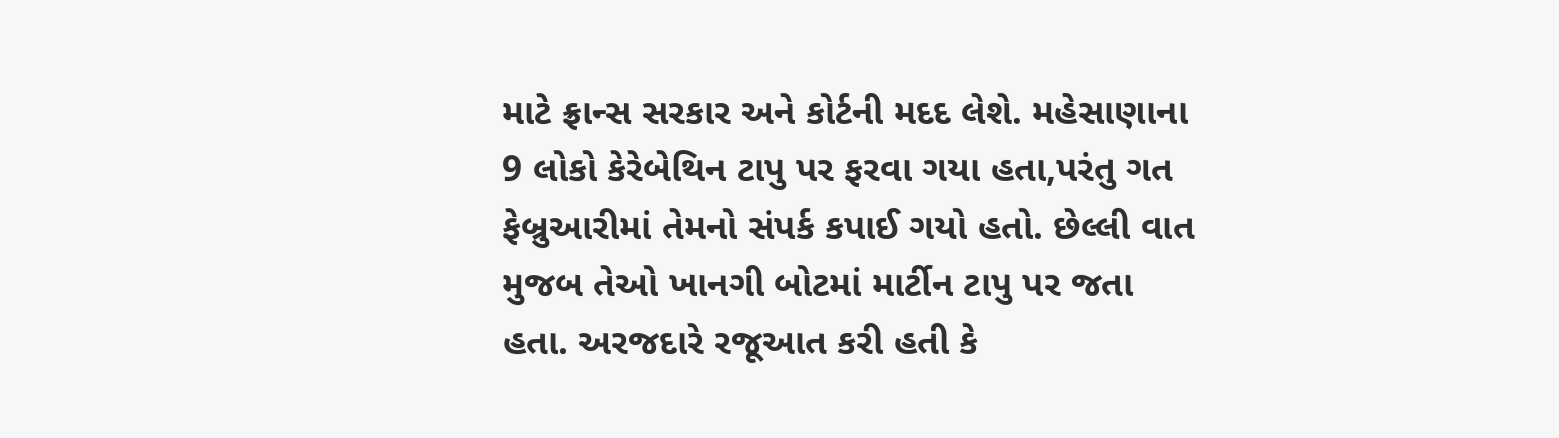માટે ફ્રાન્સ સરકાર અને કોર્ટની મદદ લેશે. મહેસાણાના 9 લોકો કેરેબેથિન ટાપુ પર ફરવા ગયા હતા,પરંતુ ગત ફેબ્રુઆરીમાં તેમનો સંપર્ક કપાઈ ગયો હતો. છેલ્લી વાત મુજબ તેઓ ખાનગી બોટમાં માર્ટીન ટાપુ પર જતા હતા. અરજદારે રજૂઆત કરી હતી કે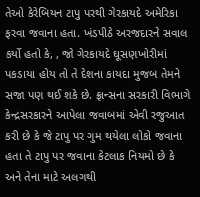તેઓ કેરેબિયન ટાપુ પરથી ગેરકાયદે અમેરિકા ફરવા જવાના હતા. ખંડપીઠે અરજદારને સવાલ કર્યો હતો કે, , જો ગેરકાયદે ઘૂસણખોરીમાં પકડાયા હોય તો તે દેશના કાયદા મુજબ તેમને સજા પણ થઈ શકે છે. ફ્રાન્સના સરકારી વિભાગે કેન્દ્રસરકારને આપેલા જવાબમાં એવી રજુઆત કરી છે કે જે ટાપુ પર ગુમ થયેલા લોકો જવાના હતા તે ટાપુ પર જવાના કેટલાક નિયમો છે કે અને તેના માટે અલગથી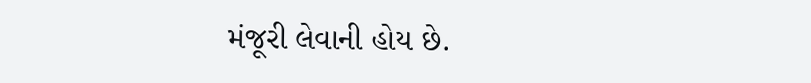મંજૂરી લેવાની હોય છે.